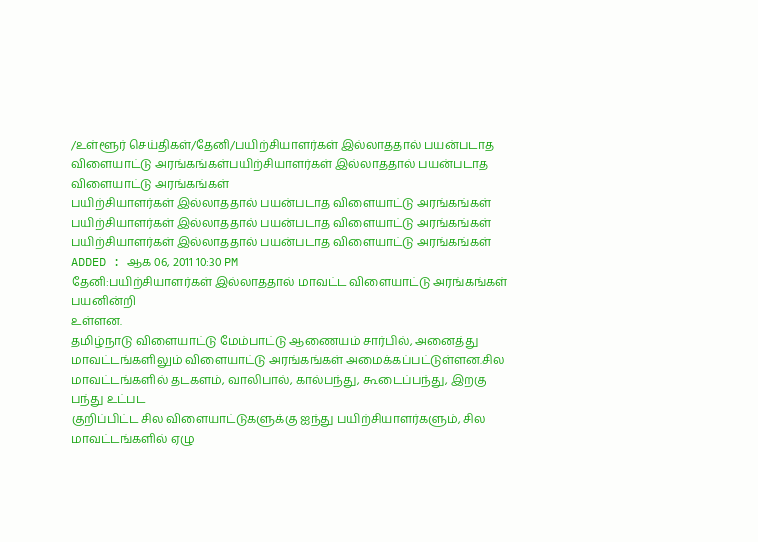/உள்ளூர் செய்திகள்/தேனி/பயிற்சியாளர்கள் இல்லாததால் பயன்படாத விளையாட்டு அரங்கங்கள்பயிற்சியாளர்கள் இல்லாததால் பயன்படாத விளையாட்டு அரங்கங்கள்
பயிற்சியாளர்கள் இல்லாததால் பயன்படாத விளையாட்டு அரங்கங்கள்
பயிற்சியாளர்கள் இல்லாததால் பயன்படாத விளையாட்டு அரங்கங்கள்
பயிற்சியாளர்கள் இல்லாததால் பயன்படாத விளையாட்டு அரங்கங்கள்
ADDED : ஆக 06, 2011 10:30 PM
தேனி:பயிற்சியாளர்கள் இல்லாததால் மாவட்ட விளையாட்டு அரங்கங்கள் பயனின்றி
உள்ளன.
தமிழ்நாடு விளையாட்டு மேம்பாட்டு ஆணையம் சார்பில், அனைத்து
மாவட்டங்களிலும் விளையாட்டு அரங்கங்கள் அமைக்கப்பட்டுள்ளன.சில
மாவட்டங்களில் தடகளம், வாலிபால், கால்பந்து, கூடைப்பந்து, இறகு பந்து உட்பட
குறிப்பிட்ட சில விளையாட்டுகளுக்கு ஐந்து பயிற்சியாளர்களும், சில
மாவட்டங்களில் ஏழு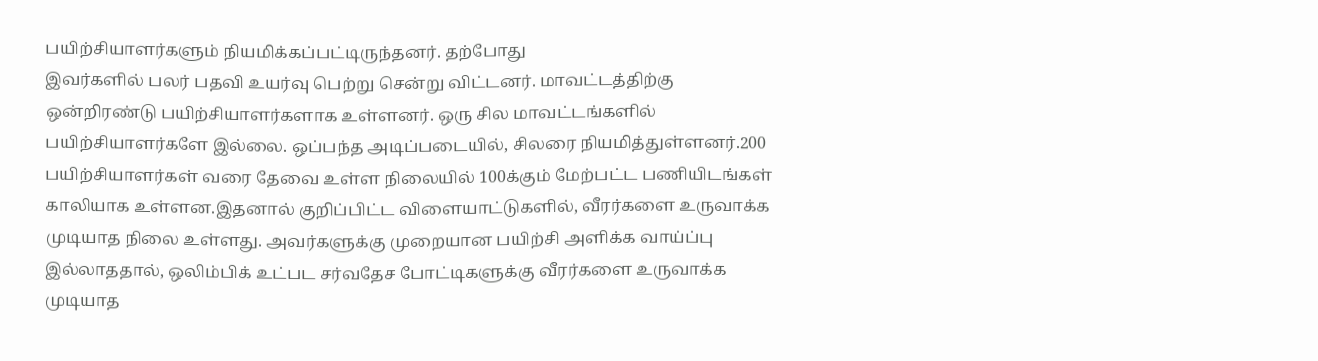பயிற்சியாளர்களும் நியமிக்கப்பட்டிருந்தனர். தற்போது
இவர்களில் பலர் பதவி உயர்வு பெற்று சென்று விட்டனர். மாவட்டத்திற்கு
ஒன்றிரண்டு பயிற்சியாளர்களாக உள்ளனர். ஒரு சில மாவட்டங்களில்
பயிற்சியாளர்களே இல்லை. ஒப்பந்த அடிப்படையில், சிலரை நியமித்துள்ளனர்.200
பயிற்சியாளர்கள் வரை தேவை உள்ள நிலையில் 100க்கும் மேற்பட்ட பணியிடங்கள்
காலியாக உள்ளன.இதனால் குறிப்பிட்ட விளையாட்டுகளில், வீரர்களை உருவாக்க
முடியாத நிலை உள்ளது. அவர்களுக்கு முறையான பயிற்சி அளிக்க வாய்ப்பு
இல்லாததால், ஒலிம்பிக் உட்பட சர்வதேச போட்டிகளுக்கு வீரர்களை உருவாக்க
முடியாத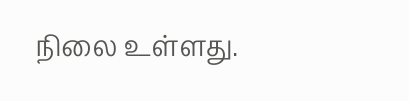நிலை உள்ளது.